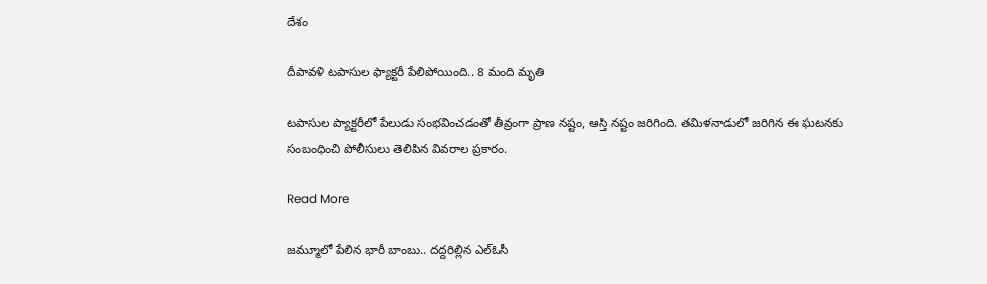దేశం

దీపావళి టపాసుల ఫ్యాక్టరీ పేలిపోయింది.. 8 మంది మృతి

టపాసుల ప్యాక్టరీలో పేలుడు సంభవించడంతో తీవ్రంగా ప్రాణ నష్టం, ఆస్తి నష్టం జరిగింది. తమిళనాడులో జరిగిన ఈ ఘటనకు సంబంధించి పోలీసులు తెలిపిన వివరాల ప్రకారం.

Read More

జ‌మ్మూలో పేలిన భారీ బాంబు.. ద‌ద్దరిల్లిన ఎల్ఓసీ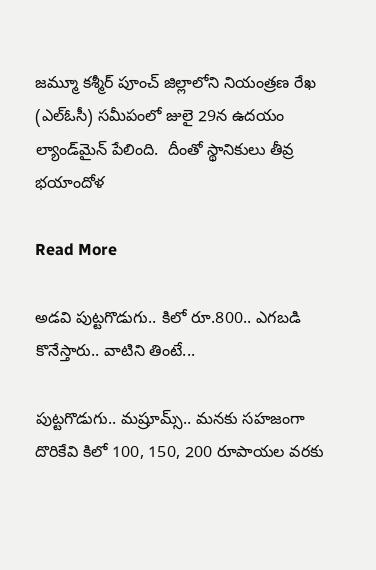జమ్మూ కశ్మీర్‌ పూంచ్ జిల్లాలోని నియంత్రణ రేఖ (ఎల్‌ఓసీ) సమీపంలో జులై 29న ఉదయం ల్యాండ్‌మైన్ పేలింది.  దీంతో స్థానికులు తీవ్ర భయాందోళ

Read More

అడవి పుట్టగొడుగు.. కిలో రూ.800.. ఎగబడి కొనేస్తారు.. వాటిని తింటే...

పుట్టగొడుగు.. మష్రూమ్స్.. మనకు సహజంగా దొరికేవి కిలో 100, 150, 200 రూపాయల వరకు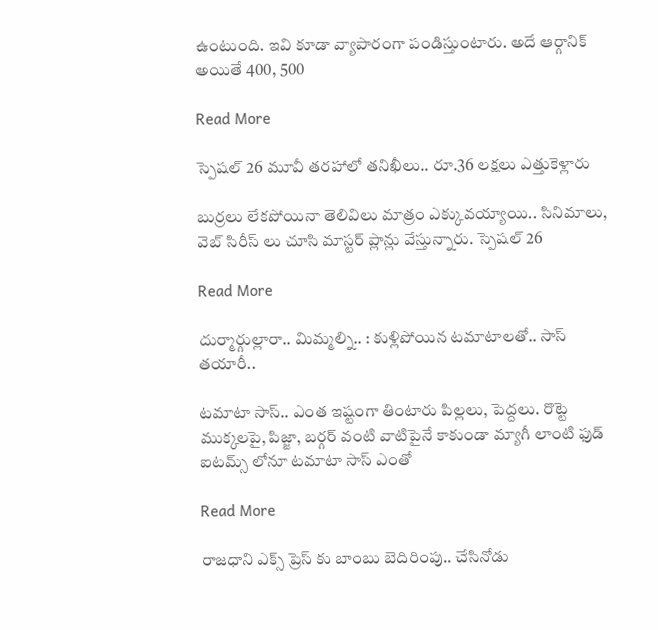ఉంటుంది. ఇవి కూడా వ్యాపారంగా పండిస్తుంటారు. అదే ఆర్గానిక్ అయితే 400, 500

Read More

స్పెష‌ల్ 26 మూవీ త‌ర‌హాలో త‌నిఖీలు.. రూ.36 ల‌క్ష‌లు ఎత్తుకెళ్లారు

బుర్ర‌లు లేక‌పోయినా తెలివిలు మాత్రం ఎక్కువ‌య్యాయి.. సినిమాలు, వెబ్ సిరీస్ లు చూసి మాస్ట‌ర్ ప్లాన్లు వేస్తున్నారు. స్పెష‌ల్ 26

Read More

దుర్మార్గుల్లారా.. మిమ్మల్ని.. : కుళ్లిపోయిన టమాటాలతో.. సాస్ తయారీ..

టమాటా సాస్.. ఎంత ఇష్టంగా తింటారు పిల్లలు, పెద్దలు. రొట్టె ముక్కలపై, పిజ్జా, బర్గర్ వంటి వాటిపైనే కాకుండా మ్యాగీ లాంటి ఫుడ్ ఐటమ్స్ లోనూ టమాటా సాస్ ఎంతో

Read More

రాజ‌ధాని ఎక్స్ ప్రెస్ కు బాంబు బెదిరింపు.. చేసినోడు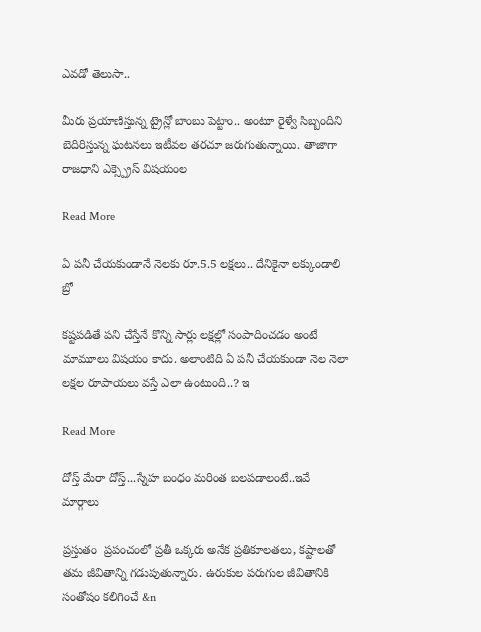ఎవడో తెలుసా..

మీరు ప్రయాణిస్తున్న ట్రైన్లో బాంబు పెట్టాం.. అంటూ రైళ్వే సిబ్బందిని బెదిరిస్తున్న ఘటనలు ఇటీవల తరచూ జరుగుతున్నాయి. తాజాగా రాజధాని ఎక్స్ప్రెస్ విషయంల

Read More

ఏ పనీ చేయకుండానే నెలకు రూ.5.5 లక్షలు.. దేనికైనా లక్కుండాలి బ్రో

కష్టపడితే పని చేస్తేనే కొన్ని సార్లు లక్షల్లో సంపాదించడం అంటే మామూలు విషయం కాదు. అలాంటిది ఏ పనీ చేయకుండా నెల నెలా లక్షల రూపాయలు వస్తే ఎలా ఉంటుంది..? ఇ

Read More

దోస్త్ మేరా దోస్త్...స్నేహ బంధం మరింత బలపడాలంటే..ఇవే మార్గాలు

ప్రస్తుతం  ప్రపంచంలో ప్రతీ ఒక్కరు అనేక ప్రతికూలతలు, కష్టాలతో  తమ జీవితాన్ని గడుపుతున్నారు. ఉరుకుల పరుగుల జీవితానికి  సంతోషం కలిగించే &n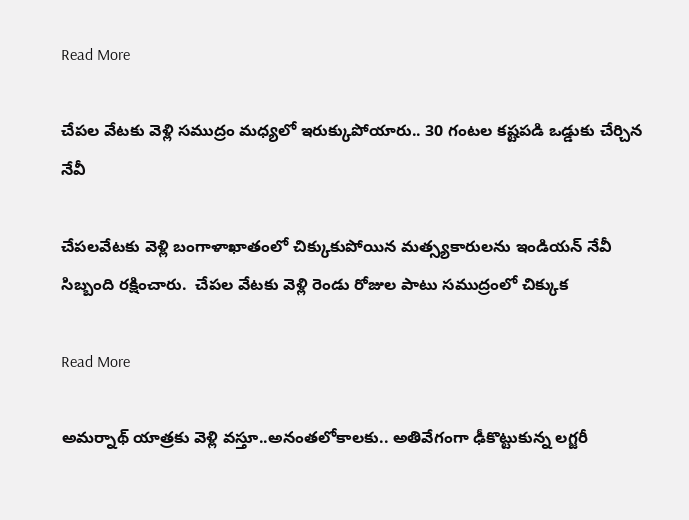Read More

చేపల వేటకు వెళ్లి సముద్రం మధ్యలో ఇరుక్కుపోయారు.. 30 గంటల కష్టపడి ఒడ్డుకు చేర్చిన నేవీ

చేపలవేటకు వెళ్లి బంగాళాఖాతంలో చిక్కుకుపోయిన మత్స్యకారులను ఇండియన్ నేవీ సిబ్బంది రక్షించారు.  చేపల వేటకు వెళ్లి రెండు రోజుల పాటు సముద్రంలో చిక్కుక

Read More

అమర్నాథ్ యాత్రకు వెళ్లి వస్తూ..అనంతలోకాలకు.. అతివేగంగా ఢీకొట్టుకున్న లగ్జరీ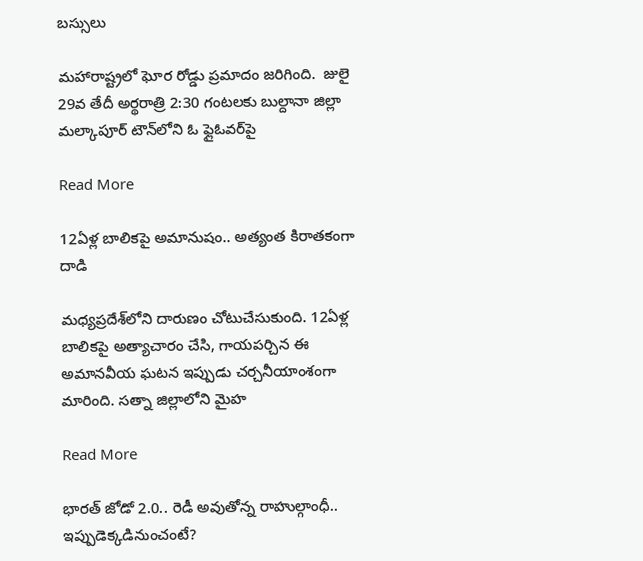బస్సులు

మహారాష్ట్రలో ఘోర రోడ్డు ప్రమాదం జరిగింది.  జులై 29వ తేదీ అర్థరాత్రి 2:30 గంటలకు బుల్దానా జిల్లా  మల్కాపూర్ టౌన్‌లోని ఓ ఫ్లైఓవర్‌పై

Read More

12ఏళ్ల బాలికపై అమానుషం.. అత్యంత కిరాతకంగా దాడి

మధ్యప్రదేశ్‌లోని దారుణం చోటుచేసుకుంది. 12ఏళ్ల బాలికపై అత్యాచారం చేసి, గాయపర్చిన ఈ అమానవీయ ఘటన ఇప్పుడు చర్చనీయాంశంగా మారింది. సత్నా జిల్లాలోని మైహ

Read More

భారత్ జోడో 2.0.. రెడీ అవుతోన్న రాహుల్గాంధీ.. ఇప్పుడెక్కడినుంచంటే?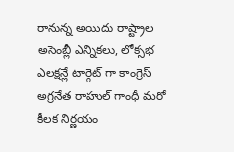రానున్న అయిదు రాష్ట్రాల అసెంబ్లీ ఎన్నికలు, లోక్సభ ఎలక్షన్లే టార్గెట్ గా కాంగ్రెస్ అగ్రనేత రాహుల్ గాంధీ మరో కీలక నిర్ణయం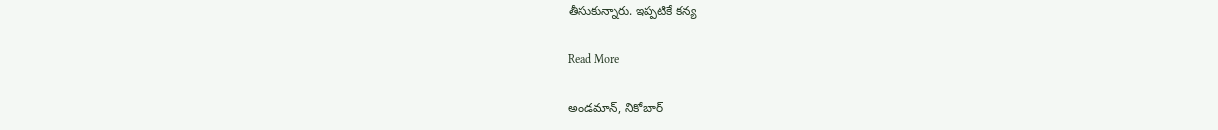తీసుకున్నారు. ఇప్పటికే కన్య

Read More

అండమాన్, నికోబార్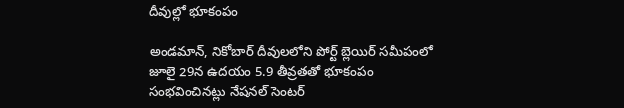దీవుల్లో భూకంపం

అండమాన్, నికోబార్ దీవులలోని పోర్ట్ బ్లెయిర్ సమీపంలో జూలై 29న ఉదయం 5.9 తీవ్రతతో భూకంపం సంభవించినట్లు నేషనల్ సెంటర్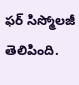ఫర్ సిస్మోలజీ తెలిపింది.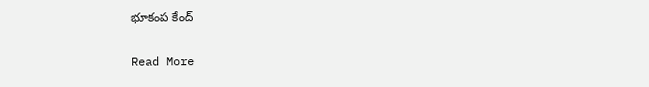భూకంప కేంద్

Read More